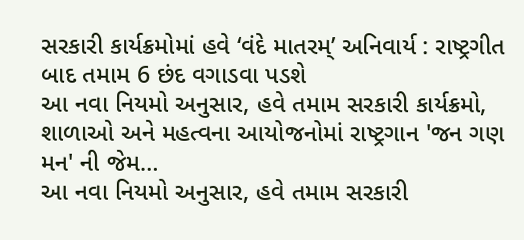સરકારી કાર્યક્રમોમાં હવે ‘વંદે માતરમ્’ અનિવાર્ય : રાષ્ટ્રગીત બાદ તમામ 6 છંદ વગાડવા પડશે
આ નવા નિયમો અનુસાર, હવે તમામ સરકારી કાર્યક્રમો, શાળાઓ અને મહત્વના આયોજનોમાં રાષ્ટ્રગાન 'જન ગણ મન' ની જેમ…
આ નવા નિયમો અનુસાર, હવે તમામ સરકારી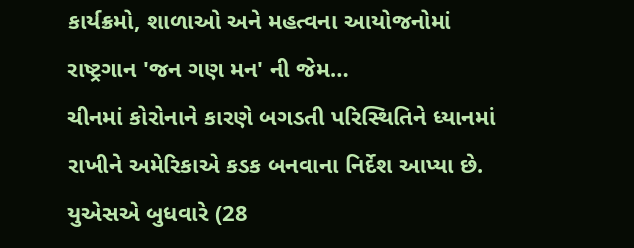કાર્યક્રમો, શાળાઓ અને મહત્વના આયોજનોમાં રાષ્ટ્રગાન 'જન ગણ મન' ની જેમ…
ચીનમાં કોરોનાને કારણે બગડતી પરિસ્થિતિને ધ્યાનમાં રાખીને અમેરિકાએ કડક બનવાના નિર્દેશ આપ્યા છે. યુએસએ બુધવારે (28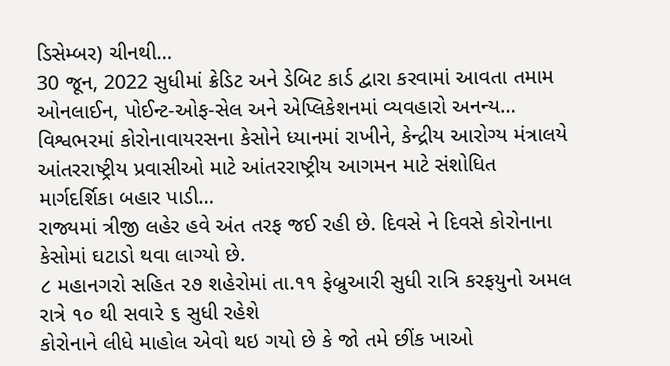ડિસેમ્બર) ચીનથી…
30 જૂન, 2022 સુધીમાં ક્રેડિટ અને ડેબિટ કાર્ડ દ્વારા કરવામાં આવતા તમામ ઓનલાઈન, પોઈન્ટ-ઓફ-સેલ અને એપ્લિકેશનમાં વ્યવહારો અનન્ય…
વિશ્વભરમાં કોરોનાવાયરસના કેસોને ધ્યાનમાં રાખીને, કેન્દ્રીય આરોગ્ય મંત્રાલયે આંતરરાષ્ટ્રીય પ્રવાસીઓ માટે આંતરરાષ્ટ્રીય આગમન માટે સંશોધિત માર્ગદર્શિકા બહાર પાડી…
રાજ્યમાં ત્રીજી લહેર હવે અંત તરફ જઈ રહી છે. દિવસે ને દિવસે કોરોનાના કેસોમાં ઘટાડો થવા લાગ્યો છે.
૮ મહાનગરો સહિત ૨૭ શહેરોમાં તા.૧૧ ફેબ્રુઆરી સુધી રાત્રિ કરફયુનો અમલ રાત્રે ૧૦ થી સવારે ૬ સુધી રહેશે
કોરોનાને લીધે માહોલ એવો થઇ ગયો છે કે જો તમે છીંક ખાઓ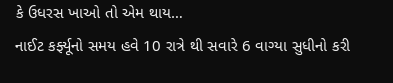કે ઉધરસ ખાઓ તો એમ થાય…
નાઈટ કર્ફ્યૂનો સમય હવે 10 રાત્રે થી સવારે 6 વાગ્યા સુધીનો કરી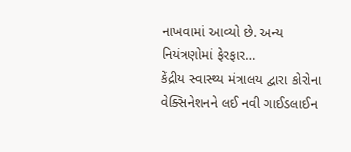નાખવામાં આવ્યો છે. અન્ય નિયંત્રણોમાં ફેરફાર…
કેંદ્રીય સ્વાસ્થ્ય મંત્રાલય દ્વારા કોરોના વેક્સિનેશનને લઈ નવી ગાઈડલાઈન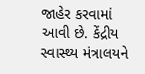જાહેર કરવામાં આવી છે. કેંદ્રીય સ્વાસ્થ્ય મંત્રાલયને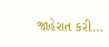જાહેરાત કરી…